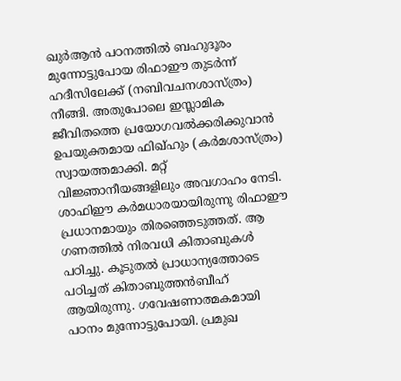ഖുർആൻ പഠനത്തിൽ ബഹുദൂരം മുന്നോട്ടുപോയ രിഫാഈ തുടർന്ന് ഹദീസിലേക്ക് (നബിവചനശാസ്ത്രം) നീങ്ങി. അതുപോലെ ഇസ്ലാമിക ജീവിതത്തെ പ്രയോഗവൽക്കരിക്കുവാൻ ഉപയുക്തമായ ഫിഖ്ഹും (കർമശാസ്ത്രം) സ്വായത്തമാക്കി. മറ്റ് വിജ്ഞാനീയങ്ങളിലും അവഗാഹം നേടി.
ശാഫിഈ കർമധാരയായിരുന്നു രിഫാഈ പ്രധാനമായും തിരഞ്ഞെടുത്തത്. ആ ഗണത്തിൽ നിരവധി കിതാബുകൾ പഠിച്ചു. കൂടുതൽ പ്രാധാന്യത്തോടെ പഠിച്ചത് കിതാബുത്തൻബീഹ് ആയിരുന്നു. ഗവേഷണാത്മകമായി പഠനം മുന്നോട്ടുപോയി. പ്രമുഖ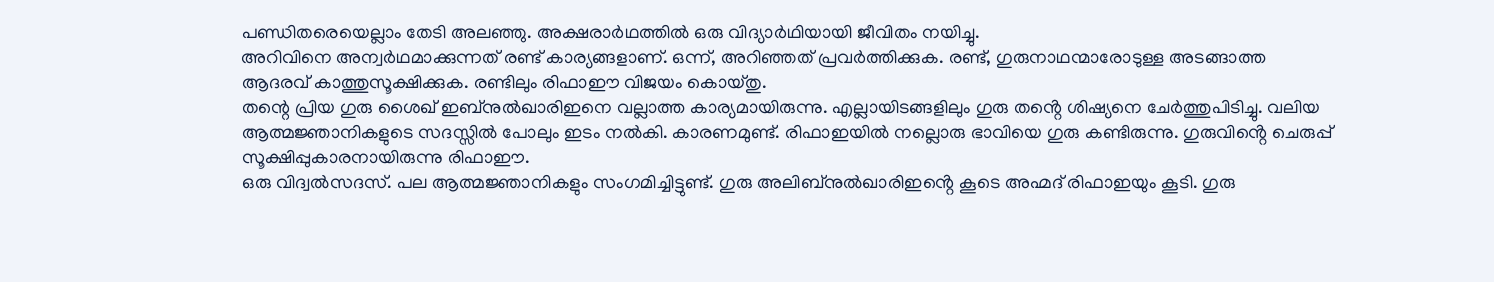പണ്ഡിതരെയെല്ലാം തേടി അലഞ്ഞു. അക്ഷരാർഥത്തിൽ ഒരു വിദ്യാർഥിയായി ജീവിതം നയിച്ചു.
അറിവിനെ അന്വർഥമാക്കുന്നത് രണ്ട് കാര്യങ്ങളാണ്. ഒന്ന്, അറിഞ്ഞത് പ്രവർത്തിക്കുക. രണ്ട്, ഗുരുനാഥന്മാരോടുള്ള അടങ്ങാത്ത ആദരവ് കാത്തുസൂക്ഷിക്കുക. രണ്ടിലും രിഫാഈ വിജയം കൊയ്തു.
തന്റെ പ്രിയ ഗുരു ശൈഖ് ഇബ്നുൽഖാരിഇനെ വല്ലാത്ത കാര്യമായിരുന്നു. എല്ലായിടങ്ങളിലും ഗുരു തൻ്റെ ശിഷ്യനെ ചേർത്തുപിടിച്ചു. വലിയ ആത്മജ്ഞാനികളുടെ സദസ്സിൽ പോലും ഇടം നൽകി. കാരണമുണ്ട്. രിഫാഇയിൽ നല്ലൊരു ഭാവിയെ ഗുരു കണ്ടിരുന്നു. ഗുരുവിൻ്റെ ചെരുപ്പ് സൂക്ഷിപ്പുകാരനായിരുന്നു രിഫാഈ.
ഒരു വിദ്വൽസദസ്. പല ആത്മജ്ഞാനികളും സംഗമിച്ചിട്ടുണ്ട്. ഗുരു അലിബ്നുൽഖാരിഇൻ്റെ കൂടെ അഹ്മദ് രിഫാഇയും കൂടി. ഗുരു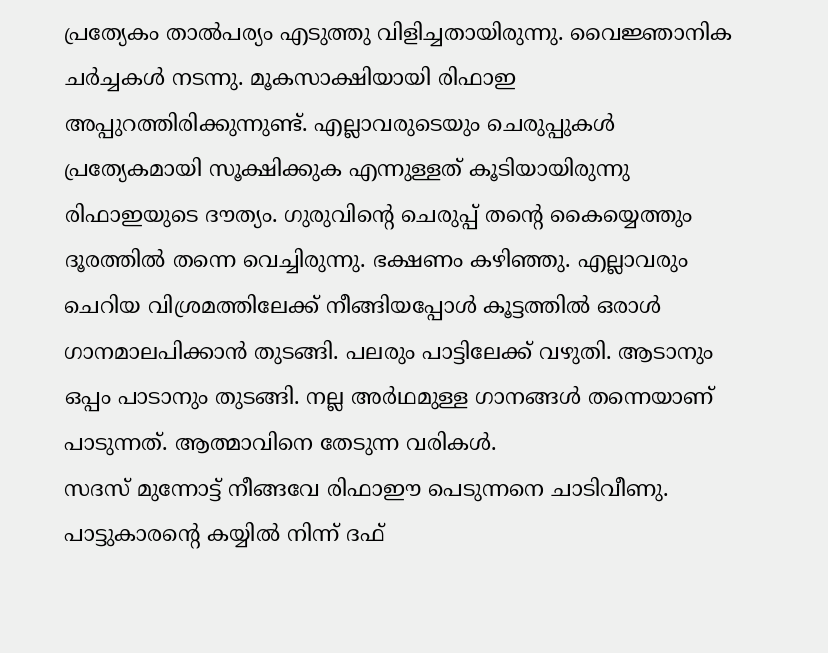പ്രത്യേകം താൽപര്യം എടുത്തു വിളിച്ചതായിരുന്നു. വൈജ്ഞാനിക ചർച്ചകൾ നടന്നു. മൂകസാക്ഷിയായി രിഫാഇ അപ്പുറത്തിരിക്കുന്നുണ്ട്. എല്ലാവരുടെയും ചെരുപ്പുകൾ പ്രത്യേകമായി സൂക്ഷിക്കുക എന്നുള്ളത് കൂടിയായിരുന്നു രിഫാഇയുടെ ദൗത്യം. ഗുരുവിൻ്റെ ചെരുപ്പ് തൻ്റെ കൈയ്യെത്തും ദൂരത്തിൽ തന്നെ വെച്ചിരുന്നു. ഭക്ഷണം കഴിഞ്ഞു. എല്ലാവരും ചെറിയ വിശ്രമത്തിലേക്ക് നീങ്ങിയപ്പോൾ കൂട്ടത്തിൽ ഒരാൾ ഗാനമാലപിക്കാൻ തുടങ്ങി. പലരും പാട്ടിലേക്ക് വഴുതി. ആടാനും ഒപ്പം പാടാനും തുടങ്ങി. നല്ല അർഥമുള്ള ഗാനങ്ങൾ തന്നെയാണ് പാടുന്നത്. ആത്മാവിനെ തേടുന്ന വരികൾ.
സദസ് മുന്നോട്ട് നീങ്ങവേ രിഫാഈ പെടുന്നനെ ചാടിവീണു. പാട്ടുകാരന്റെ കയ്യിൽ നിന്ന് ദഫ്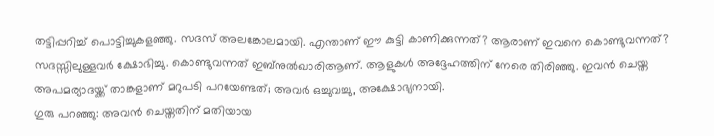തട്ടിപ്പറിച്ച് പൊട്ടിച്ചുകളഞ്ഞു. സദസ് അലങ്കോലമായി. എന്താണ് ഈ കുട്ടി കാണിക്കുന്നത്? ആരാണ് ഇവനെ കൊണ്ടുവന്നത്? സദസ്സിലുള്ളവർ ക്ഷോഭിച്ചു. കൊണ്ടുവന്നത് ഇബ്നുൽഖാരിആണ്. ആളുകൾ അദ്ദേഹത്തിന് നേരെ തിരിഞ്ഞു. ഇവൻ ചെയ്ത അപമര്യാദയ്ക്ക് താങ്കളാണ് മറുപടി പറയേണ്ടത്; അവർ ഒച്ചുവച്ചു, അക്ഷോഭ്യനായി.
ഗുരു പറഞ്ഞു: അവൻ ചെയ്തതിന് മതിയായ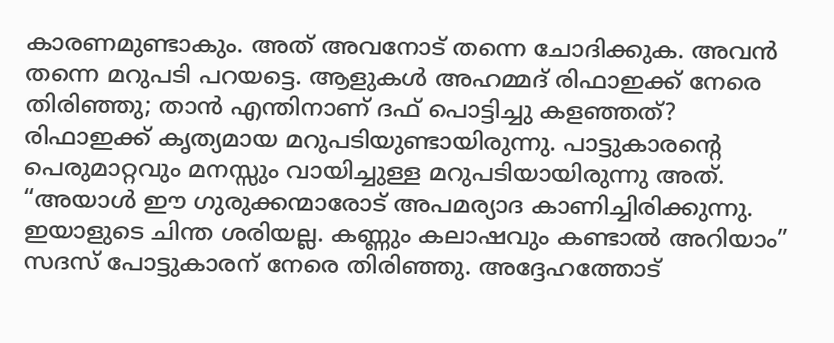കാരണമുണ്ടാകും. അത് അവനോട് തന്നെ ചോദിക്കുക. അവൻ തന്നെ മറുപടി പറയട്ടെ. ആളുകൾ അഹമ്മദ് രിഫാഇക്ക് നേരെ തിരിഞ്ഞു; താൻ എന്തിനാണ് ദഫ് പൊട്ടിച്ചു കളഞ്ഞത്?
രിഫാഇക്ക് കൃത്യമായ മറുപടിയുണ്ടായിരുന്നു. പാട്ടുകാരൻ്റെ പെരുമാറ്റവും മനസ്സും വായിച്ചുള്ള മറുപടിയായിരുന്നു അത്. “അയാൾ ഈ ഗുരുക്കന്മാരോട് അപമര്യാദ കാണിച്ചിരിക്കുന്നു. ഇയാളുടെ ചിന്ത ശരിയല്ല. കണ്ണും കലാഷവും കണ്ടാൽ അറിയാം”
സദസ് പോട്ടുകാരന് നേരെ തിരിഞ്ഞു. അദ്ദേഹത്തോട്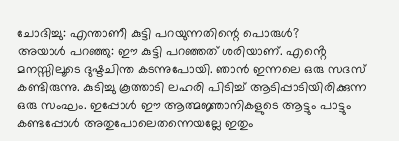ചോദിച്ചു: എന്താണീ കുട്ടി പറയുന്നതിന്റെ പൊരുൾ?
അയാൾ പറഞ്ഞു: ഈ കുട്ടി പറഞ്ഞത് ശരിയാണ്. എൻ്റെ മനസ്സിലൂടെ ദുഷ്ടചിന്ത കടന്നുപോയി. ഞാൻ ഇന്നലെ ഒരു സദസ് കണ്ടിരുന്നു. കുടിച്ചു കൂത്താടി ലഹരി പിടിച്ച് ആടിപ്പാടിയിരിക്കുന്ന ഒരു സംഘം. ഇപ്പോൾ ഈ ആത്മജ്ഞാനികളുടെ ആട്ടും പാട്ടും കണ്ടപ്പോൾ അതുപോലെതന്നെയല്ലേ ഇതും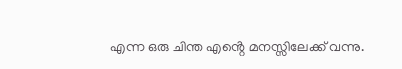എന്ന ഒരു ചിന്ത എൻ്റെ മനസ്സിലേക്ക് വന്നു.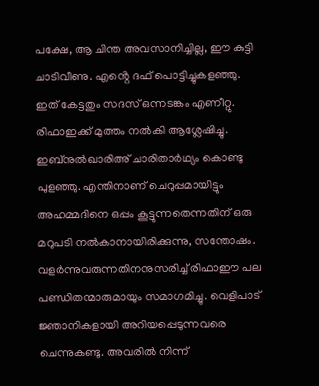പക്ഷേ, ആ ചിന്ത അവസാനിച്ചില്ല, ഈ കുട്ടി ചാടിവീണു. എൻ്റെ ദഫ് പൊട്ടിച്ചുകളഞ്ഞു.
ഇത് കേട്ടതും സദസ് ഒന്നടങ്കം എണീറ്റു. രിഫാഇക്ക് മുത്തം നൽകി ആശ്ലേഷിച്ചു. ഇബ്നുൽഖാരിഅ് ചാരിതാർഥ്യം കൊണ്ടു പുളഞ്ഞു. എന്തിനാണ് ചെറുപ്പമായിട്ടും അഹമ്മദിനെ ഒപ്പം കൂട്ടുന്നതെന്നതിന് ഒരു മറുപടി നൽകാനായിരിക്കുന്നു, സന്തോഷം.
വളർന്നുവരുന്നതിനനുസരിച്ച് രിഫാഈ പല പണ്ഡിതന്മാരുമായും സമാഗമിച്ചു. വെളിപാട് ജ്ഞാനികളായി അറിയപ്പെടുന്നവരെ ചെന്നുകണ്ടു. അവരിൽ നിന്ന്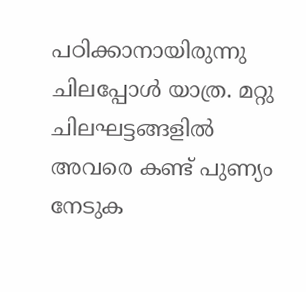പഠിക്കാനായിരുന്നു ചിലപ്പോൾ യാത്ര. മറ്റു ചിലഘട്ടങ്ങളിൽ അവരെ കണ്ട് പുണ്യം നേടുക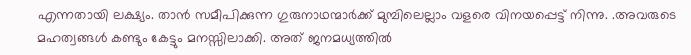എന്നതായി ലക്ഷ്യം. താൻ സമീപിക്കുന്ന ഗുരുനാഥന്മാർക്ക് മുമ്പിലെല്ലാം വളരെ വിനയപ്പെട്ട് നിന്നു. .അവരുടെ മഹത്വങ്ങൾ കണ്ടും കേട്ടും മനസ്സിലാക്കി. അത് ജനമധ്യത്തിൽ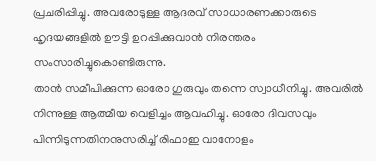പ്രചരിപ്പിച്ചു. അവരോടുള്ള ആദരവ് സാധാരണക്കാരുടെ ഹൃദയങ്ങളിൽ ഊട്ടി ഉറപ്പിക്കുവാൻ നിരന്തരം സംസാരിച്ചുകൊണ്ടിരുന്നു.
താൻ സമീപിക്കുന്ന ഓരോ ഗുരുവും തന്നെ സ്വാധീനിച്ചു. അവരിൽ നിന്നുള്ള ആത്മീയ വെളിച്ചം ആവഹിച്ചു. ഓരോ ദിവസവും പിന്നിടുന്നതിനനുസരിച്ച് രിഫാഇ വാനോളം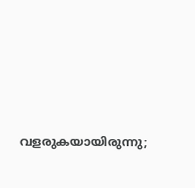വളരുകയായിരുന്നു;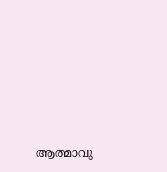ആത്മാവു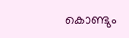കൊണ്ടും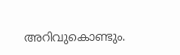അറിവുകൊണ്ടും.